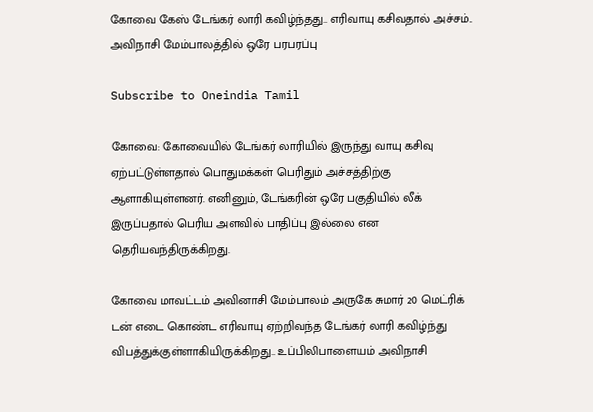கோவை கேஸ் டேங்கர் லாரி கவிழ்ந்தது.. எரிவாயு கசிவதால் அச்சம்.. அவிநாசி மேம்பாலத்தில் ஒரே பரபரப்பு

Subscribe to Oneindia Tamil

கோவை: கோவையில் டேங்கர் லாரியில் இருந்து வாயு கசிவு ஏற்பட்டுள்ளதால் பொதுமக்கள் பெரிதும் அச்சத்திற்கு ஆளாகியுள்ளனர். எனினும், டேங்கரின் ஒரே பகுதியில் லீக் இருப்பதால் பெரிய அளவில் பாதிப்பு இல்லை என தெரியவந்திருக்கிறது.

கோவை மாவட்டம் அவினாசி மேம்பாலம் அருகே சுமார் 20 மெட்ரிக் டன் எடை கொண்ட எரிவாயு ஏற்றிவந்த டேங்கர் லாரி கவிழ்ந்து விபத்துக்குள்ளாகியிருக்கிறது.. உப்பிலிபாளையம் அவிநாசி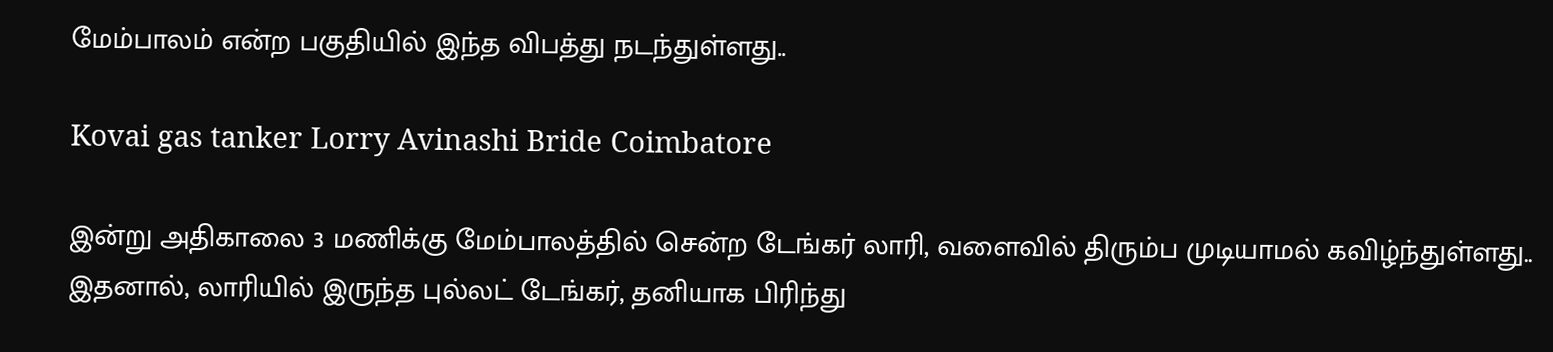மேம்பாலம் என்ற பகுதியில் இந்த விபத்து நடந்துள்ளது..

Kovai gas tanker Lorry Avinashi Bride Coimbatore

இன்று அதிகாலை 3 மணிக்கு மேம்பாலத்தில் சென்ற டேங்கர் லாரி, வளைவில் திரும்ப முடியாமல் கவிழ்ந்துள்ளது.. இதனால், லாரியில் இருந்த புல்லட் டேங்கர், தனியாக பிரிந்து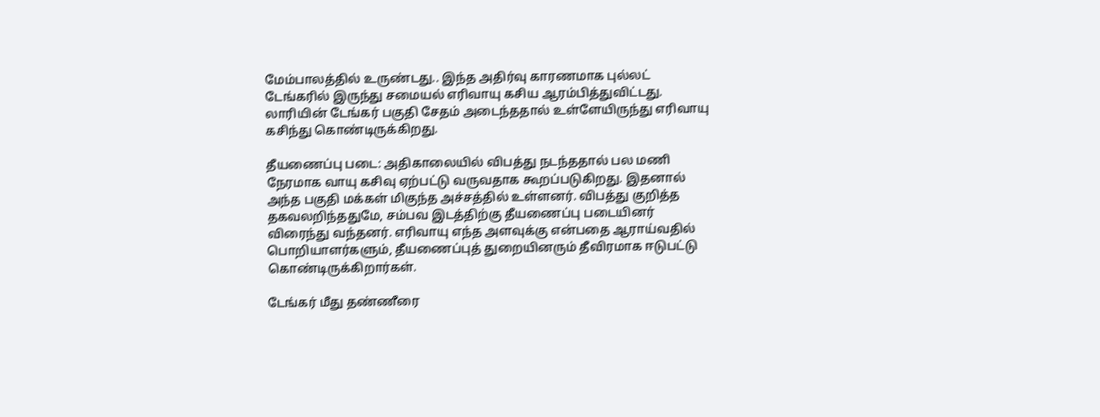மேம்பாலத்தில் உருண்டது.. இந்த அதிர்வு காரணமாக புல்லட் டேங்கரில் இருந்து சமையல் எரிவாயு கசிய ஆரம்பித்துவிட்டது. லாரியின் டேங்கர் பகுதி சேதம் அடைந்ததால் உள்ளேயிருந்து எரிவாயு கசிந்து கொண்டிருக்கிறது.

தீயணைப்பு படை: அதிகாலையில் விபத்து நடந்ததால் பல மணி நேரமாக வாயு கசிவு ஏற்பட்டு வருவதாக கூறப்படுகிறது. இதனால் அந்த பகுதி மக்கள் மிகுந்த அச்சத்தில் உள்ளனர். விபத்து குறித்த தகவலறிந்ததுமே, சம்பவ இடத்திற்கு தீயணைப்பு படையினர் விரைந்து வந்தனர். எரிவாயு எந்த அளவுக்கு என்பதை ஆராய்வதில் பொறியாளர்களும், தீயணைப்புத் துறையினரும் தீவிரமாக ஈடுபட்டு கொண்டிருக்கிறார்கள்.

டேங்கர் மீது தண்ணீரை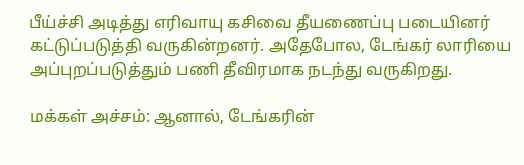பீய்ச்சி அடித்து எரிவாயு கசிவை தீயணைப்பு படையினர் கட்டுப்படுத்தி வருகின்றனர். அதேபோல, டேங்கர் லாரியை அப்புறப்படுத்தும் பணி தீவிரமாக நடந்து வருகிறது.

மக்கள் அச்சம்: ஆனால், டேங்கரின்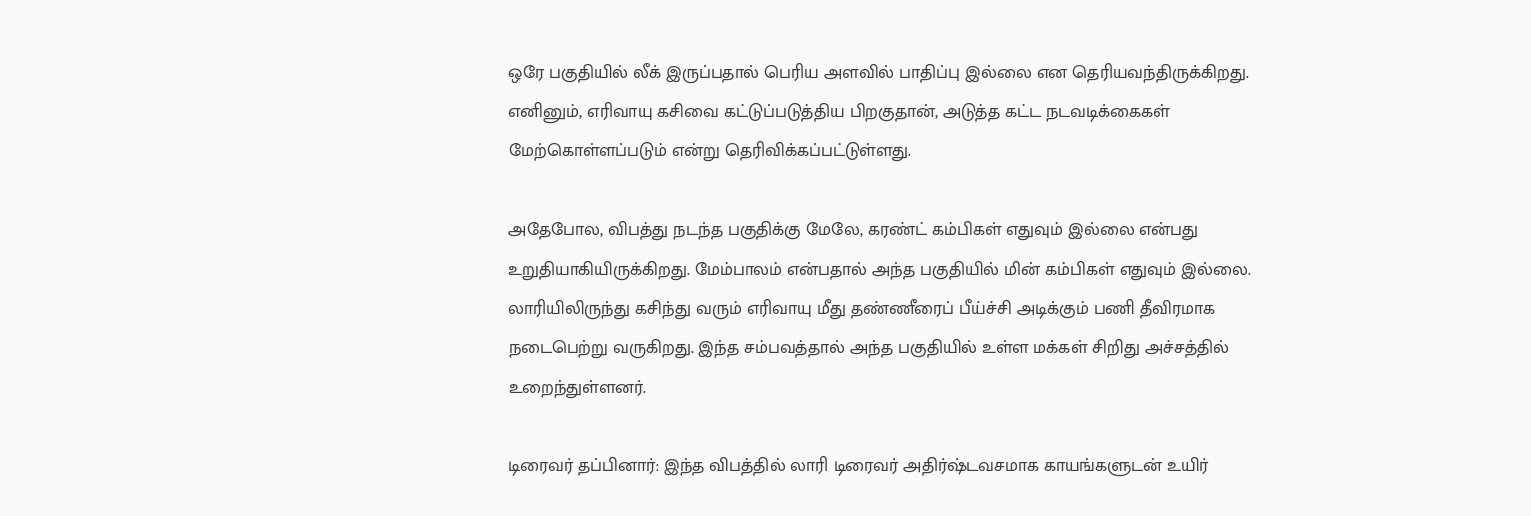ஒரே பகுதியில் லீக் இருப்பதால் பெரிய அளவில் பாதிப்பு இல்லை என தெரியவந்திருக்கிறது. எனினும், எரிவாயு கசிவை கட்டுப்படுத்திய பிறகுதான், அடுத்த கட்ட நடவடிக்கைகள் மேற்கொள்ளப்படும் என்று தெரிவிக்கப்பட்டுள்ளது.

அதேபோல, விபத்து நடந்த பகுதிக்கு மேலே, கரண்ட் கம்பிகள் எதுவும் இல்லை என்பது உறுதியாகியிருக்கிறது. மேம்பாலம் என்பதால் அந்த பகுதியில் மின் கம்பிகள் எதுவும் இல்லை. லாரியிலிருந்து கசிந்து வரும் எரிவாயு மீது தண்ணீரைப் பீய்ச்சி அடிக்கும் பணி தீவிரமாக நடைபெற்று வருகிறது. இந்த சம்பவத்தால் அந்த பகுதியில் உள்ள மக்கள் சிறிது அச்சத்தில் உறைந்துள்ளனர்.

டிரைவர் தப்பினார்: இந்த விபத்தில் லாரி டிரைவர் அதிர்ஷ்டவசமாக காயங்களுடன் உயிர்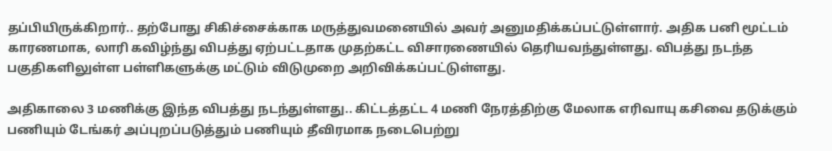தப்பியிருக்கிறார்.. தற்போது சிகிச்சைக்காக மருத்துவமனையில் அவர் அனுமதிக்கப்பட்டுள்ளார். அதிக பனி மூட்டம் காரணமாக, லாரி கவிழ்ந்து விபத்து ஏற்பட்டதாக முதற்கட்ட விசாரணையில் தெரியவந்துள்ளது. விபத்து நடந்த பகுதிகளிலுள்ள பள்ளிகளுக்கு மட்டும் விடுமுறை அறிவிக்கப்பட்டுள்ளது.

அதிகாலை 3 மணிக்கு இந்த விபத்து நடந்துள்ளது.. கிட்டத்தட்ட 4 மணி நேரத்திற்கு மேலாக எரிவாயு கசிவை தடுக்கும் பணியும் டேங்கர் அப்புறப்படுத்தும் பணியும் தீவிரமாக நடைபெற்று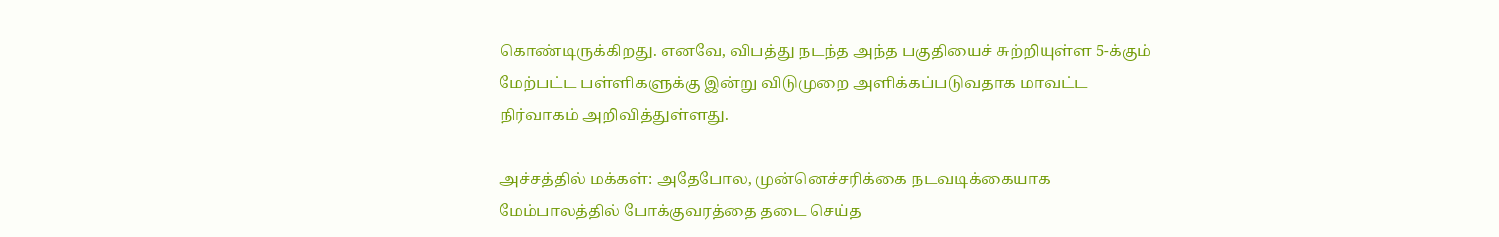கொண்டிருக்கிறது. எனவே, விபத்து நடந்த அந்த பகுதியைச் சுற்றியுள்ள 5-க்கும் மேற்பட்ட பள்ளிகளுக்கு இன்று விடுமுறை அளிக்கப்படுவதாக மாவட்ட நிர்வாகம் அறிவித்துள்ளது.

அச்சத்தில் மக்கள்: அதேபோல, முன்னெச்சரிக்கை நடவடிக்கையாக மேம்பாலத்தில் போக்குவரத்தை தடை செய்த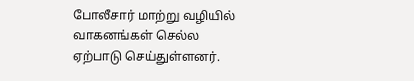போலீசார் மாற்று வழியில் வாகனங்கள் செல்ல ஏற்பாடு செய்துள்ளனர்.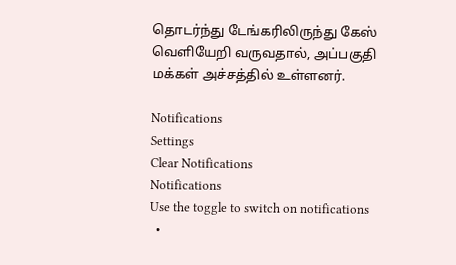தொடர்ந்து டேங்கரிலிருந்து கேஸ் வெளியேறி வருவதால், அப்பகுதி மக்கள் அச்சத்தில் உள்ளனர்.

Notifications
Settings
Clear Notifications
Notifications
Use the toggle to switch on notifications
  •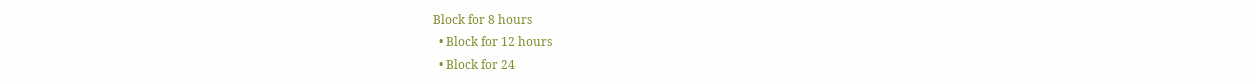Block for 8 hours
  • Block for 12 hours
  • Block for 24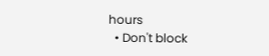hours
  • Don't block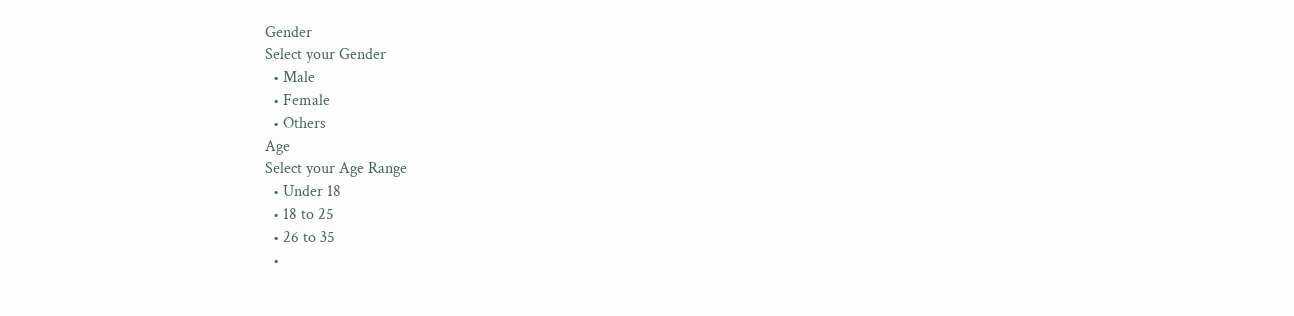Gender
Select your Gender
  • Male
  • Female
  • Others
Age
Select your Age Range
  • Under 18
  • 18 to 25
  • 26 to 35
  •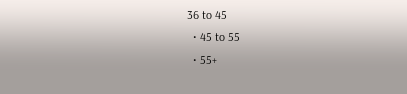36 to 45
  • 45 to 55
  • 55+